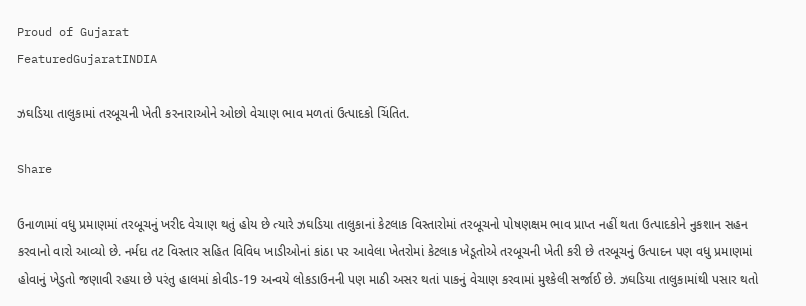Proud of Gujarat
FeaturedGujaratINDIA

ઝઘડિયા તાલુકામાં તરબૂચની ખેતી કરનારાઓને ઓછો વેચાણ ભાવ મળતાં ઉત્પાદકો ચિંતિત.

Share

ઉનાળામાં વધુ પ્રમાણમાં તરબૂચનું ખરીદ વેચાણ થતું હોય છે ત્યારે ઝઘડિયા તાલુકાનાં કેટલાક વિસ્તારોમાં તરબૂચનો પોષણક્ષમ ભાવ પ્રાપ્ત નહીં થતા ઉત્પાદકોને નુકશાન સહન કરવાનો વારો આવ્યો છે. નર્મદા તટ વિસ્તાર સહિત વિવિધ ખાડીઓનાં કાંઠા પર આવેલા ખેતરોમાં કેટલાક ખેડૂતોએ તરબૂચની ખેતી કરી છે તરબૂચનું ઉત્પાદન પણ વધુ પ્રમાણમાં હોવાનું ખેડુતો જણાવી રહયા છે પરંતુ હાલમાં કોવીડ-19 અન્વયે લોકડાઉનની પણ માઠી અસર થતાં પાકનું વેચાણ કરવામાં મુશ્કેલી સર્જાઈ છે. ઝઘડિયા તાલુકામાંથી પસાર થતો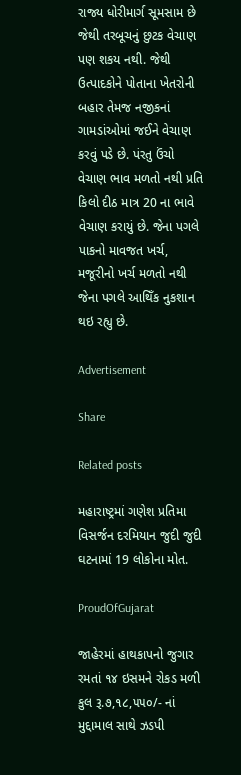રાજ્ય ધોરીમાર્ગ સૂમસામ છે જેથી તરબૂચનું છુટક વેચાણ પણ શકય નથી. જેથી ઉત્પાદકોને પોતાના ખેતરોની બહાર તેમજ નજીકનાં ગામડાંઓમાં જઈને વેચાણ કરવું પડે છે. પંરતુ ઉંચો વેચાણ ભાવ મળતો નથી પ્રતિ કિલો દીઠ માત્ર 20 ના ભાવે વેચાણ કરાયું છે. જેના પગલે પાકનો માવજત ખર્ચ, મજૂરીનો ખર્ચ મળતો નથી જેના પગલે આથિઁક નુકશાન થઇ રહ્યુ છે.

Advertisement

Share

Related posts

મહારાષ્ટ્રમાં ગણેશ પ્રતિમા વિસર્જન દરમિયાન જુદી જુદી ઘટનામાં 19 લોકોના મોત.

ProudOfGujarat

જાહેરમાં હાથકાપનો જુગાર રમતાં ૧૪ ઇસમને રોકડ મળી કુલ રૂ.૭,૧૮,૫૫૦/- નાં મુદ્દામાલ સાથે ઝડપી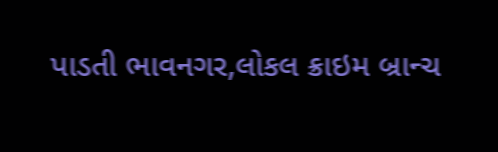પાડતી ભાવનગર,લોકલ ક્રાઇમ બ્રાન્ચ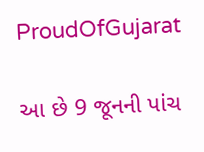ProudOfGujarat

આ છે 9 જૂનની પાંચ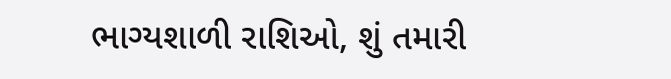ભાગ્યશાળી રાશિઓ, શું તમારી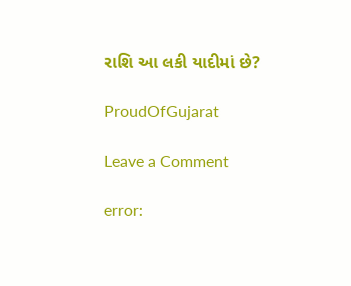રાશિ આ લકી યાદીમાં છે?

ProudOfGujarat

Leave a Comment

error: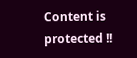Content is protected !!